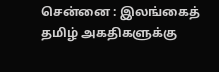சென்னை : இலங்கைத் தமிழ் அகதிகளுக்கு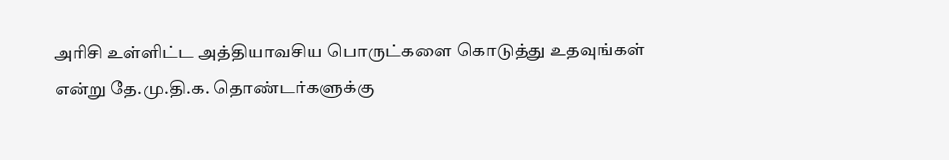அரிசி உள்ளிட்ட அத்தியாவசிய பொருட்களை கொடுத்து உதவுங்கள் என்று தே.மு.தி.க. தொண்டர்களுக்கு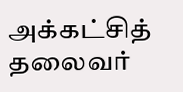அக்கட்சித் தலைவர்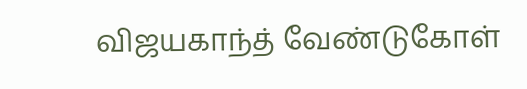விஜயகாந்த் வேண்டுகோள்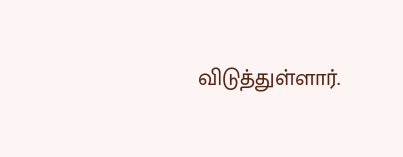விடுத்துள்ளார்.